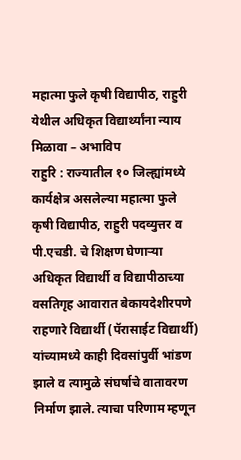महात्मा फुले कृषी विद्यापीठ, राहुरी येथील अधिकृत विद्यार्थ्यांना न्याय मिळावा – अभाविप
राहुरि : राज्यातील १० जिल्ह्यांमध्ये कार्यक्षेत्र असलेल्या महात्मा फुले कृषी विद्यापीठ, राहुरी पदव्युत्तर व पी.एचडी. चे शिक्षण घेणाऱ्या अधिकृत विद्यार्थी व विद्यापीठाच्या वसतिगृह आवारात बेकायदेशीरपणे राहणारे विद्यार्थी (पॅरासाईट विद्यार्थी) यांच्यामध्ये काही दिवसांपुर्वी भांडण झाले व त्यामुळे संघर्षाचे वातावरण निर्माण झाले. त्याचा परिणाम म्हणून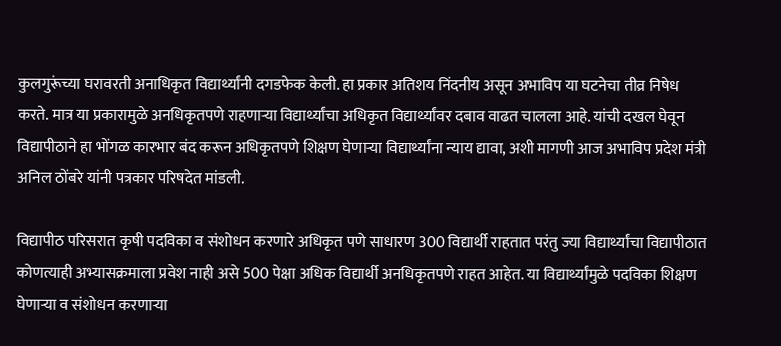कुलगुरूंच्या घरावरती अनाधिकृत विद्यार्थ्यांनी दगडफेक केली. हा प्रकार अतिशय निंदनीय असून अभाविप या घटनेचा तीव्र निषेध करते. मात्र या प्रकारामुळे अनधिकृतपणे राहणाऱ्या विद्यार्थ्यांचा अधिकृत विद्यार्थ्यांवर दबाव वाढत चालला आहे. यांची दखल घेवून विद्यापीठाने हा भोंगळ कारभार बंद करून अधिकृतपणे शिक्षण घेणाऱ्या विद्यार्थ्यांना न्याय द्यावा, अशी मागणी आज अभाविप प्रदेश मंत्री अनिल ठोंबरे यांनी पत्रकार परिषदेत मांडली.

विद्यापीठ परिसरात कृषी पदविका व संशोधन करणारे अधिकृत पणे साधारण 300 विद्यार्थी राहतात परंतु ज्या विद्यार्थ्यांचा विद्यापीठात कोणत्याही अभ्यासक्रमाला प्रवेश नाही असे 500 पेक्षा अधिक विद्यार्थी अनधिकृतपणे राहत आहेत. या विद्यार्थ्यांमुळे पदविका शिक्षण घेणाऱ्या व संशोधन करणाऱ्या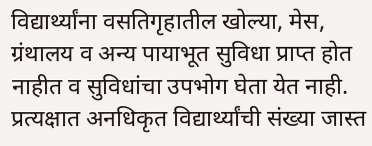विद्यार्थ्यांना वसतिगृहातील खोल्या, मेस, ग्रंथालय व अन्य पायाभूत सुविधा प्राप्त होत नाहीत व सुविधांचा उपभोग घेता येत नाही. प्रत्यक्षात अनधिकृत विद्यार्थ्यांची संख्या जास्त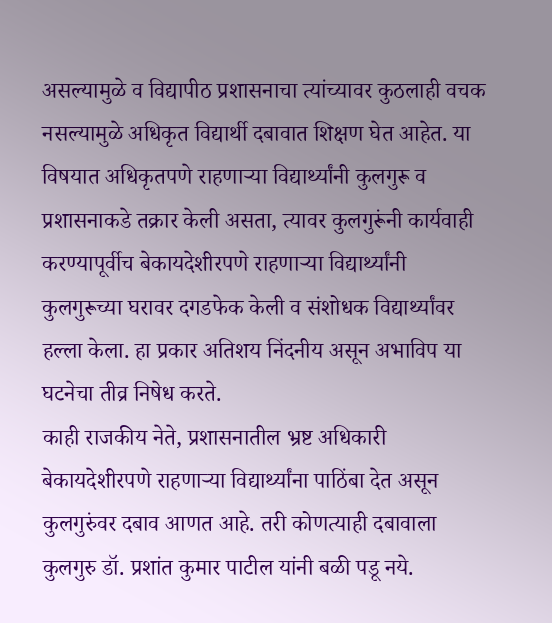असल्यामुळे व विद्यापीठ प्रशासनाचा त्यांच्यावर कुठलाही वचक नसल्यामुळे अधिकृत विद्यार्थी दबावात शिक्षण घेत आहेत. या विषयात अधिकृतपणे राहणाऱ्या विद्यार्थ्यांनी कुलगुरू व प्रशासनाकडे तक्रार केली असता, त्यावर कुलगुरूंनी कार्यवाही करण्यापूर्वीच बेकायदेशीरपणे राहणाऱ्या विद्यार्थ्यांनी कुलगुरूच्या घरावर दगडफेक केली व संशोधक विद्यार्थ्यांवर हल्ला केला. हा प्रकार अतिशय निंदनीय असून अभाविप या घटनेचा तीव्र निषेध करते.
काही राजकीय नेते, प्रशासनातील भ्रष्ट अधिकारी बेकायदेशीरपणे राहणाऱ्या विद्यार्थ्यांना पाठिंबा देत असून कुलगुरुंवर दबाव आणत आहे. तरी कोणत्याही दबावाला कुलगुरु डॉ. प्रशांत कुमार पाटील यांनी बळी पडू नये.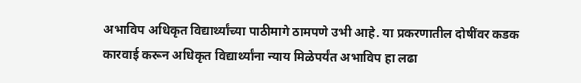अभाविप अधिकृत विद्यार्थ्यांच्या पाठीमागे ठामपणे उभी आहे. या प्रकरणातील दोषींवर कडक कारवाई करून अधिकृत विद्यार्थ्यांना न्याय मिळेपर्यंत अभाविप हा लढा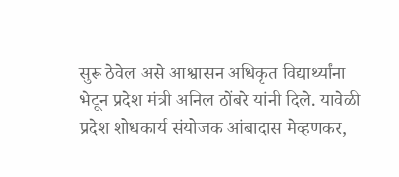सुरू ठेवेल असे आश्वासन अधिकृत विद्यार्थ्यांना भेटून प्रदेश मंत्री अनिल ठोंबरे यांनी दिले. यावेळी प्रदेश शोधकार्य संयोजक आंबादास मेव्हणकर,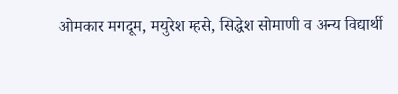ओमकार मगदूम, मयुरेश म्हसे, सिद्धेश सोमाणी व अन्य विद्यार्थी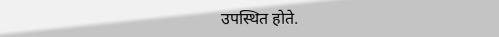उपस्थित होते.